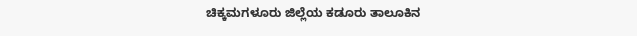ಚಿಕ್ಕಮಗಳೂರು ಜಿಲ್ಲೆಯ ಕಡೂರು ತಾಲೂಕಿನ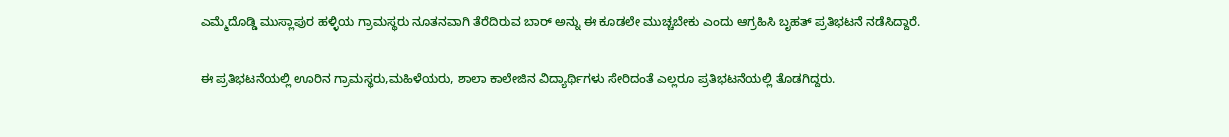ಎಮ್ಮೆದೊಡ್ಡಿ ಮುಸ್ಲಾಪುರ ಹಳ್ಳಿಯ ಗ್ರಾಮಸ್ಥರು ನೂತನವಾಗಿ ತೆರೆದಿರುವ ಬಾರ್ ಅನ್ನು ಈ ಕೂಡಲೇ ಮುಚ್ಚಬೇಕು ಎಂದು ಆಗ್ರಹಿಸಿ ಬೃಹತ್ ಪ್ರತಿಭಟನೆ ನಡೆಸಿದ್ದಾರೆ.

ಈ ಪ್ರತಿಭಟನೆಯಲ್ಲಿ ಊರಿನ ಗ್ರಾಮಸ್ಥರು,ಮಹಿಳೆಯರು, ಶಾಲಾ ಕಾಲೇಜಿನ ವಿದ್ಯಾರ್ಥಿಗಳು ಸೇರಿದಂತೆ ಎಲ್ಲರೂ ಪ್ರತಿಭಟನೆಯಲ್ಲಿ ತೊಡಗಿದ್ದರು.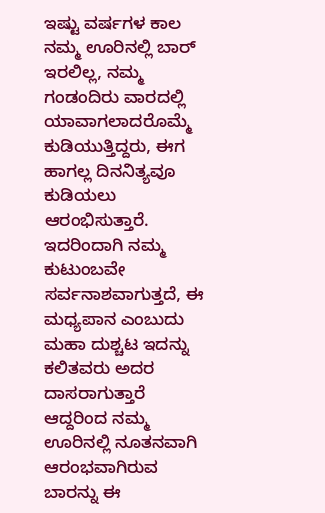ಇಷ್ಟು ವರ್ಷಗಳ ಕಾಲ ನಮ್ಮ ಊರಿನಲ್ಲಿ ಬಾರ್ ಇರಲಿಲ್ಲ, ನಮ್ಮ ಗಂಡಂದಿರು ವಾರದಲ್ಲಿ ಯಾವಾಗಲಾದರೊಮ್ಮೆ ಕುಡಿಯುತ್ತಿದ್ದರು, ಈಗ ಹಾಗಲ್ಲ ದಿನನಿತ್ಯವೂ ಕುಡಿಯಲು ಆರಂಭಿಸುತ್ತಾರೆ. ಇದರಿಂದಾಗಿ ನಮ್ಮ ಕುಟುಂಬವೇ ಸರ್ವನಾಶವಾಗುತ್ತದೆ, ಈ ಮಧ್ಯಪಾನ ಎಂಬುದು ಮಹಾ ದುಶ್ಚಟ ಇದನ್ನು ಕಲಿತವರು ಅದರ ದಾಸರಾಗುತ್ತಾರೆ ಆದ್ದರಿಂದ ನಮ್ಮ ಊರಿನಲ್ಲಿ ನೂತನವಾಗಿ ಆರಂಭವಾಗಿರುವ ಬಾರನ್ನು ಈ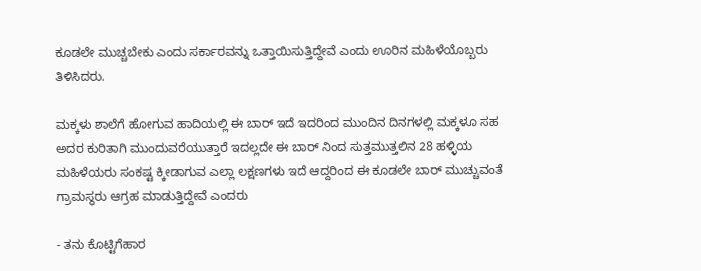ಕೂಡಲೇ ಮುಚ್ಚಬೇಕು ಎಂದು ಸರ್ಕಾರವನ್ನು ಒತ್ತಾಯಿಸುತ್ತಿದ್ದೇವೆ ಎಂದು ಊರಿನ ಮಹಿಳೆಯೊಬ್ಬರು ತಿಳಿಸಿದರು.

ಮಕ್ಕಳು ಶಾಲೆಗೆ ಹೋಗುವ ಹಾದಿಯಲ್ಲಿ ಈ ಬಾರ್ ಇದೆ ಇದರಿಂದ ಮುಂದಿನ ದಿನಗಳಲ್ಲಿ ಮಕ್ಕಳೂ ಸಹ  ಅದರ ಕುರಿತಾಗಿ ಮುಂದುವರೆಯುತ್ತಾರೆ ಇದಲ್ಲದೇ ಈ ಬಾರ್ ನಿಂದ ಸುತ್ತಮುತ್ತಲಿನ 28 ಹಳ್ಳಿಯ ಮಹಿಳೆಯರು ಸಂಕಷ್ಟ ಕ್ಕೀಡಾಗುವ ಎಲ್ಲಾ ಲಕ್ಷಣಗಳು ಇದೆ ಆದ್ದರಿಂದ ಈ ಕೂಡಲೇ ಬಾರ್ ಮುಚ್ಚುವಂತೆ ಗ್ರಾಮಸ್ಥರು ಆಗ್ರಹ ಮಾಡುತ್ತಿದ್ದೇವೆ ಎಂದರು

- ತನು ಕೊಟ್ಟಿಗೆಹಾರ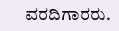ವರದಿಗಾರರು.